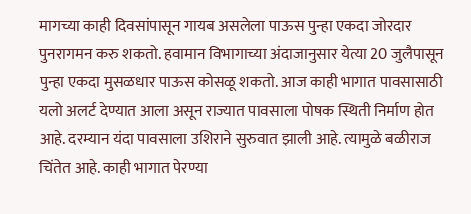मागच्या काही दिवसांपासून गायब असलेला पाऊस पुन्हा एकदा जोरदार पुनरागमन करु शकतो. हवामान विभागाच्या अंदाजानुसार येत्या 20 जुलैपासून पुन्हा एकदा मुसळधार पाऊस कोसळू शकतो. आज काही भागात पावसासाठी यलो अलर्ट देण्यात आला असून राज्यात पावसाला पोषक स्थिती निर्माण होत आहे. दरम्यान यंदा पावसाला उशिराने सुरुवात झाली आहे. त्यामुळे बळीराज चिंतेत आहे. काही भागात पेरण्या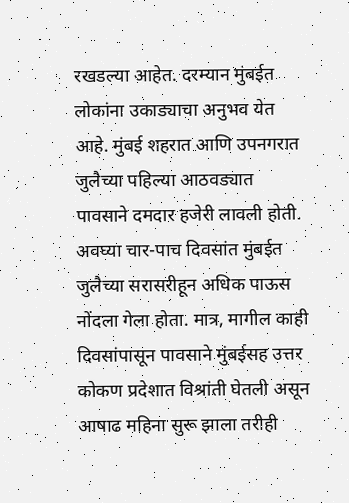रखडल्या आहेत. दरम्यान मुंबईत लोकांना उकाड्याचा अनुभव येत आहे. मुंबई शहरात आणि उपनगरात जुलैच्या पहिल्या आठवड्यात पावसाने दमदार हजेरी लावली होती. अवघ्या चार-पाच दिवसांत मुंबईत जुलैच्या सरासरीहून अधिक पाऊस नोंदला गेला होता. मात्र, मागील काही दिवसांपासून पावसाने मुंबईसह उत्तर कोकण प्रदेशात विश्रांती घेतली असून आषाढ महिना सुरू झाला तरीही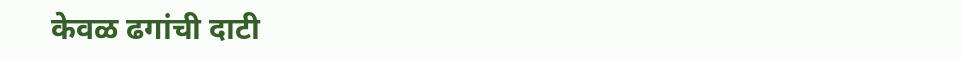केवळ ढगांची दाटी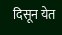दिसून येत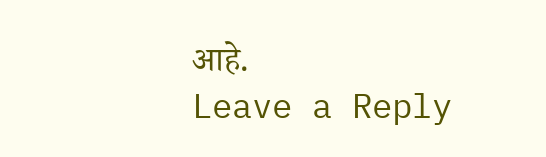आहे.
Leave a Reply